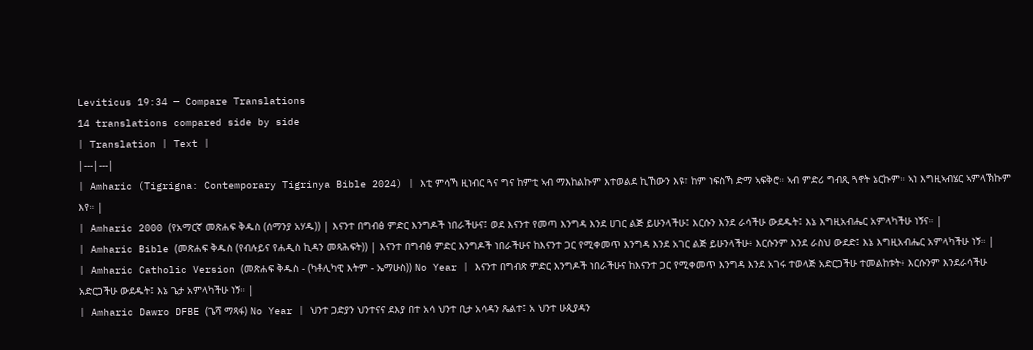Leviticus 19:34 — Compare Translations
14 translations compared side by side
| Translation | Text |
|---|---|
| Amharic (Tigrigna: Contemporary Tigrinya Bible 2024) | እቲ ምሳኻ ዚነብር ጓና ግና ከምቲ ኣብ ማእከልኩም እተወልደ ኪኸውን እዩ፣ ከም ነፍስኻ ድማ ኣፍቅሮ። ኣብ ምድሪ ግብጺ ጓኖት ኔርኩም። ኣነ እግዚኣብሄር ኣምላኽኩም እየ። |
| Amharic 2000 (የአማርኛ መጽሐፍ ቅዱስ (ሰማንያ አሃዱ)) | እናንተ በግብፅ ምድር እንግዶች ነበራችሁና፤ ወደ እናንተ የመጣ እንግዳ እንደ ሀገር ልጅ ይሁንላችሁ፤ እርሱን እንደ ራሳችሁ ውደዱት፤ እኔ እግዚአብሔር አምላካችሁ ነኝና። |
| Amharic Bible (መጽሐፍ ቅዱስ (የብሉይና የሐዲስ ኪዳን መጻሕፍት)) | እናንተ በግብፅ ምድር እንግዶች ነበራችሁና ከእናንተ ጋር የሚቀመጥ እንግዳ እንደ አገር ልጅ ይሁንላችሁ፥ እርሱንም እንደ ራስህ ውደድ፤ እኔ እግዚአብሔር አምላካችሁ ነኝ። |
| Amharic Catholic Version (መጽሐፍ ቅዱስ - (ካቶሊካዊ እትም - ኤማሁስ)) No Year | እናንተ በግብጽ ምድር እንግዶች ነበራችሁና ከእናንተ ጋር የሚቀመጥ እንግዳ እንደ አገሩ ተወላጅ አድርጋችሁ ተመልከቱት፥ እርሱንም እንደራሳችሁ አድርጋችሁ ውደዱት፤ እኔ ጌታ አምላካችሁ ነኝ። |
| Amharic Dawro DFBE (ጌሻ ማጻፋ) No Year | ህንተ ጋድያን ህንተናና ደእያ በተ አሳ ህንተ ቢታ አሳዳን ጼልተ፤ አ ህንተ ሁጲያዳን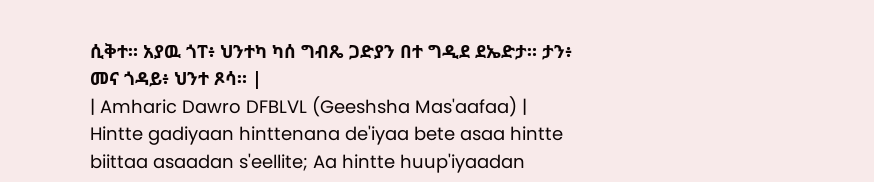ሲቅተ። አያዉ ጎፐ፥ ህንተካ ካሰ ግብጼ ጋድያን በተ ግዲደ ደኤድታ። ታን፥ መና ጎዳይ፥ ህንተ ጾሳ። |
| Amharic Dawro DFBLVL (Geeshsha Mas'aafaa) | Hintte gadiyaan hinttenana de'iyaa bete asaa hintte biittaa asaadan s'eellite; Aa hintte huup'iyaadan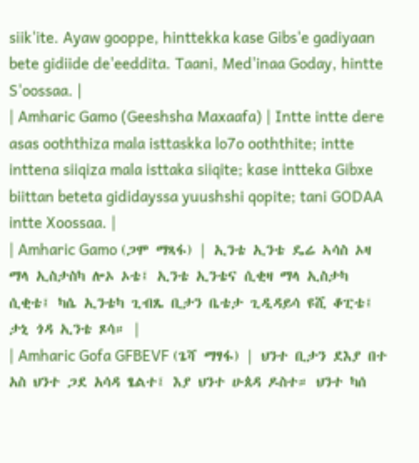siik'ite. Ayaw gooppe, hinttekka kase Gibs'e gadiyaan bete gidiide de'eeddita. Taani, Med'inaa Goday, hintte S'oossaa. |
| Amharic Gamo (Geeshsha Maxaafa) | Intte intte dere asas ooththiza mala isttaskka lo7o ooththite; intte inttena siiqiza mala isttaka siiqite; kase intteka Gibxe biittan beteta gididayssa yuushshi qopite; tani GODAA intte Xoossaa. |
| Amharic Gamo (ጋሞ ማጻፋ) | ኢንቴ ኢንቴ ዴሬ ኣሳስ ኦዛ ማላ ኢስታስካ ሎኦ ኦቴ፤ ኢንቴ ኢንቴና ሲቂዛ ማላ ኢስታካ ሲቂቴ፤ ካሴ ኢንቴካ ጊብጼ ቢታን ቤቴታ ጊዲዳይሳ ዩሺ ቆፒቴ፤ ታኒ ጎዳ ኢንቴ ጾሳ። |
| Amharic Gofa GFBEVF (ጌሻ ማፃፋ) | ህንተ ቢታን ደእያ በተ አስ ህንተ ጋደ አሳዳ ፄልተ፤ እያ ህንተ ሁጰዳ ዶስተ። ህንተ ካሰ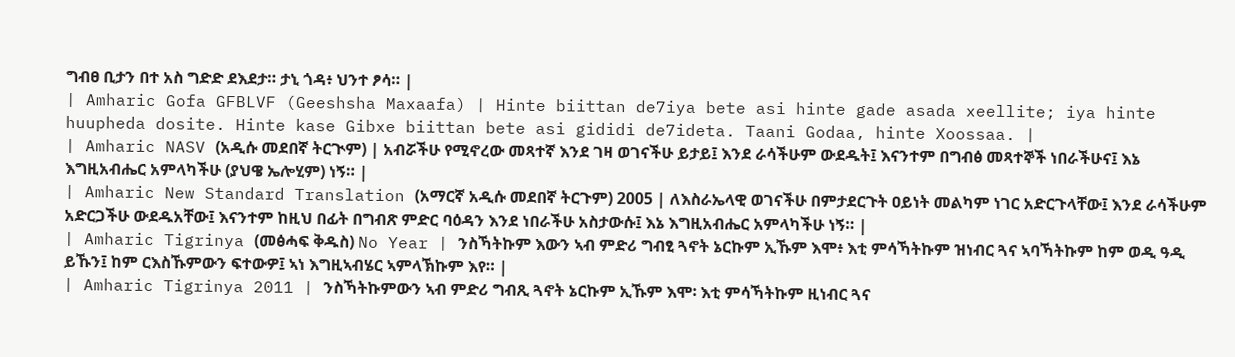ግብፀ ቢታን በተ አስ ግድድ ደእደታ። ታኒ ጎዳ፥ ህንተ ፆሳ። |
| Amharic Gofa GFBLVF (Geeshsha Maxaafa) | Hinte biittan de7iya bete asi hinte gade asada xeellite; iya hinte huupheda dosite. Hinte kase Gibxe biittan bete asi gididi de7ideta. Taani Godaa, hinte Xoossaa. |
| Amharic NASV (አዲሱ መደበኛ ትርጒም) | አብሯችሁ የሚኖረው መጻተኛ እንደ ገዛ ወገናችሁ ይታይ፤ እንደ ራሳችሁም ውደዱት፤ እናንተም በግብፅ መጻተኞች ነበራችሁና፤ እኔ እግዚአብሔር አምላካችሁ (ያህዌ ኤሎሂም) ነኝ። |
| Amharic New Standard Translation (አማርኛ አዲሱ መደበኛ ትርጉም) 2005 | ለእስራኤላዊ ወገናችሁ በምታደርጉት ዐይነት መልካም ነገር አድርጉላቸው፤ እንደ ራሳችሁም አድርጋችሁ ውደዱአቸው፤ እናንተም ከዚህ በፊት በግብጽ ምድር ባዕዳን እንደ ነበራችሁ አስታውሱ፤ እኔ እግዚአብሔር አምላካችሁ ነኝ። |
| Amharic Tigrinya (መፅሓፍ ቅዱስ) No Year | ንስኻትኩም እውን ኣብ ምድሪ ግብፂ ጓኖት ኔርኩም ኢኹም እሞ፥ እቲ ምሳኻትኩም ዝነብር ጓና ኣባኻትኩም ከም ወዲ ዓዲ ይኹን፤ ከም ርእስኹምውን ፍተውዎ፤ ኣነ እግዚኣብሄር ኣምላኽኩም እየ። |
| Amharic Tigrinya 2011 | ንስኻትኩምውን ኣብ ምድሪ ግብጺ ጓኖት ኔርኩም ኢኹም እሞ፡ እቲ ምሳኻትኩም ዚነብር ጓና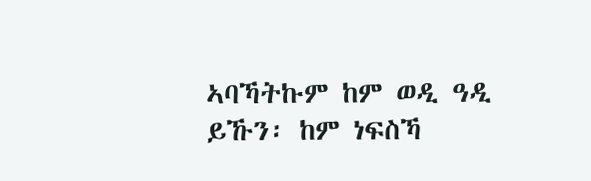ኣባኻትኩም ከም ወዲ ዓዲ ይኹን፡ ከም ነፍስኻ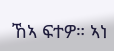ኸኣ ፍተዎ። ኣነ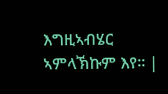እግዚኣብሄር ኣምላኽኩም እየ። |